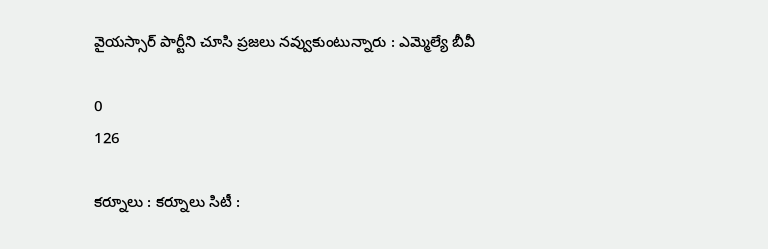వైయస్సార్ పార్టీని చూసి ప్రజలు నవ్వుకుంటున్నారు : ఎమ్మెల్యే బీవీ

0
126

కర్నూలు : కర్నూలు సిటీ :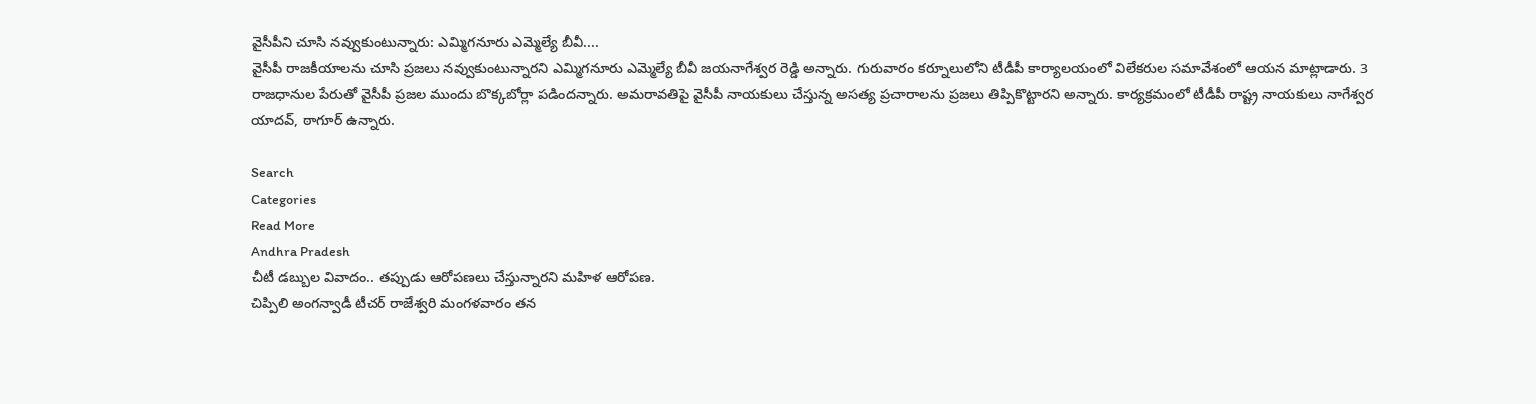వైసీపీని చూసి నవ్వుకుంటున్నారు: ఎమ్మిగనూరు ఎమ్మెల్యే బీవీ....
వైసీపీ రాజకీయాలను చూసి ప్రజలు నవ్వుకుంటున్నారని ఎమ్మిగనూరు ఎమ్మెల్యే బీవీ జయనాగేశ్వర రెడ్డి అన్నారు. గురువారం కర్నూలులోని టీడీపీ కార్యాలయంలో విలేకరుల సమావేశంలో ఆయన మాట్లాడారు. 3 రాజధానుల పేరుతో వైసీపీ ప్రజల ముందు బొక్కబోర్లా పడిందన్నారు. అమరావతిపై వైసీపీ నాయకులు చేస్తున్న అసత్య ప్రచారాలను ప్రజలు తిప్పికొట్టారని అన్నారు. కార్యక్రమంలో టీడీపీ రాష్ట్ర నాయకులు నాగేశ్వర యాదవ్, ఠాగూర్ ఉన్నారు.

Search
Categories
Read More
Andhra Pradesh
చీటీ డబ్బుల వివాదం.. తప్పుడు ఆరోపణలు చేస్తున్నారని మహిళ ఆరోపణ.
చిప్పిలి అంగన్వాడీ టీచర్ రాజేశ్వరి మంగళవారం తన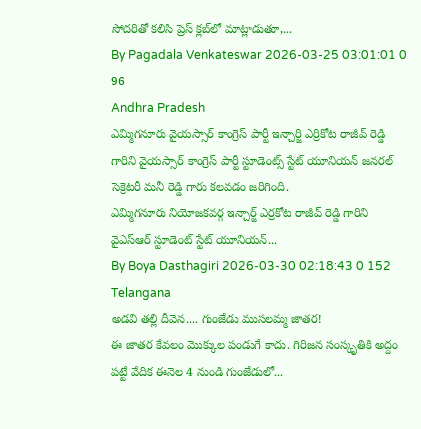సోదరితో కలిసి ప్రెస్ క్లబ్‌లో మాట్లాడుతూ,...
By Pagadala Venkateswar 2026-03-25 03:01:01 0 96
Andhra Pradesh
ఎమ్మిగనూరు వైయస్సార్ కాంగ్రెస్ పార్టీ ఇన్చార్జి ఎర్రికోట రాజీవ్ రెడ్డి గారిని వైయస్సార్ కాంగ్రెస్ పార్టీ స్టూడెంట్స్ స్టేట్ యూనియన్ జనరల్ సెక్రెటరీ మనీ రెడ్డి గారు కలవడం జరిగింది.
ఎమ్మిగనూరు నియోజకవర్గ ఇన్చార్జ్ ఎర్రకోట రాజీవ్ రెడ్డి గారిని వైఎస్ఆర్ స్టూడెంట్ స్టేట్ యూనియన్...
By Boya Dasthagiri 2026-03-30 02:18:43 0 152
Telangana
అడవి తల్లి దీవెన.... గుంజేడు ముసలమ్మ జాతర!
ఈ జాతర కేవలం మొక్కుల పండుగే కాదు. గిరిజన సంస్కృతికి అద్దం పట్టే వేదిక ఈనెల 4 నుండి గుంజేడులో...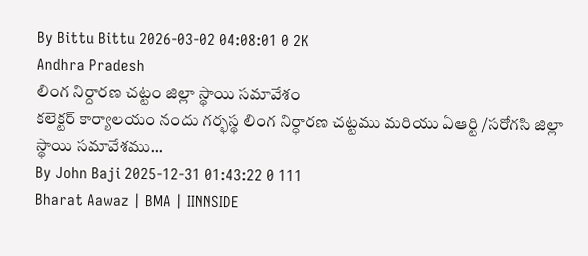By Bittu Bittu 2026-03-02 04:08:01 0 2K
Andhra Pradesh
లింగ నిర్దారణ చట్టం జిల్లా స్థాయి సమావేశం
కలెక్టర్ కార్యాలయం నందు గర్భస్థ లింగ నిర్ధారణ చట్టము మరియు ఏఆర్టి /సరోగసి జిల్లా స్థాయి సమావేశము...
By John Baji 2025-12-31 01:43:22 0 111
Bharat Aawaz | BMA | IINNSIDE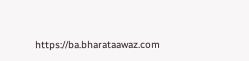https://ba.bharataawaz.com